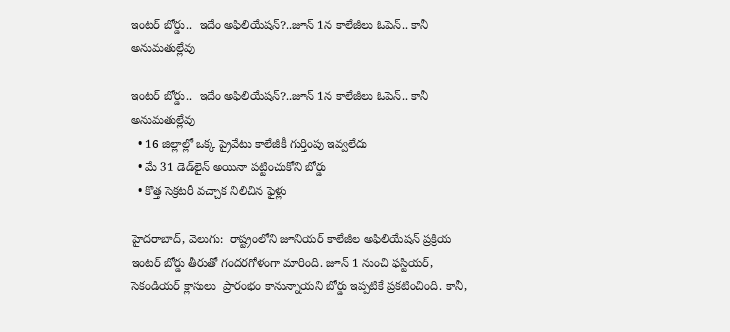ఇంటర్ బోర్డు..  ఇదేం అఫిలియేషన్?..జూన్ 1న కాలేజీలు ఓపెన్.. కానీ అనుమతుల్లేవు

ఇంటర్ బోర్డు..  ఇదేం అఫిలియేషన్?..జూన్ 1న కాలేజీలు ఓపెన్.. కానీ అనుమతుల్లేవు
  • 16 జిల్లాల్లో ఒక్క ప్రైవేటు కాలేజీకీ గుర్తింపు ఇవ్వలేదు
  • మే 31 డెడ్‌‌‌‌‌‌‌‌‌‌‌‌‌‌‌‌లైన్ అయినా పట్టించుకోని బోర్డు
  • కొత్త సెక్రటరీ వచ్చాక నిలిచిన ఫైళ్లు

హైదరాబాద్, వెలుగు:  రాష్ట్రంలోని జూనియర్ కాలేజీల అఫిలియేషన్ ప్రక్రియ ఇంటర్ బోర్డు తీరుతో గందరగోళంగా మారింది. జూన్ 1 నుంచి ఫస్టియర్, సెకండియర్ క్లాసులు  ప్రారంభం కానున్నాయని బోర్డు ఇప్పటికే ప్రకటించింది. కానీ,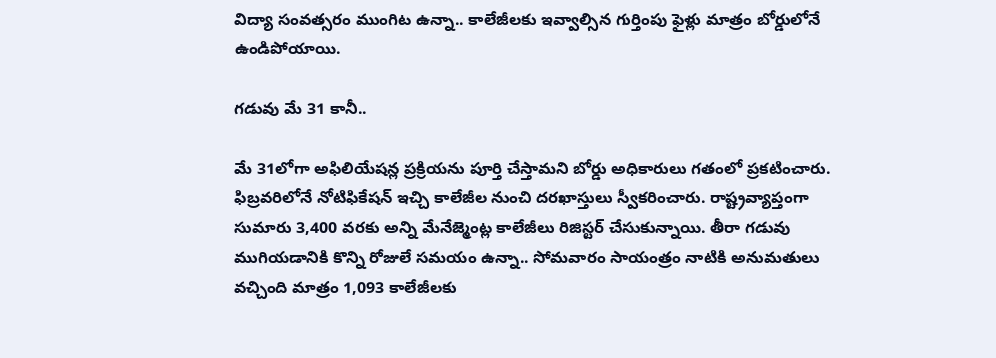విద్యా సంవత్సరం ముంగిట ఉన్నా.. కాలేజీలకు ఇవ్వాల్సిన గుర్తింపు ఫైళ్లు మాత్రం బోర్డులోనే ఉండిపోయాయి.

గడువు మే 31 కానీ..

మే 31లోగా అఫిలియేషన్ల ప్రక్రియను పూర్తి చేస్తామని బోర్డు అధికారులు గతంలో ప్రకటించారు. ఫిబ్రవరిలోనే నోటిఫికేషన్ ఇచ్చి కాలేజీల నుంచి దరఖాస్తులు స్వీకరించారు. రాష్ట్రవ్యాప్తంగా సుమారు 3,400 వరకు అన్ని మేనేజ్మెంట్ల కాలేజీలు రిజిస్టర్ చేసుకున్నాయి. తీరా గడువు ముగియడానికి కొన్ని రోజులే సమయం ఉన్నా.. సోమవారం సాయంత్రం నాటికి అనుమతులు వచ్చింది మాత్రం 1,093 కాలేజీలకు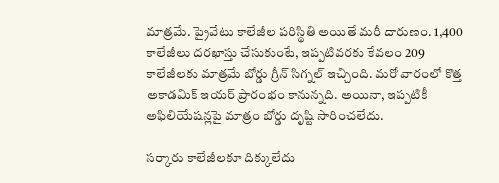మాత్రమే. ప్రైవేటు కాలేజీల పరిస్థితి అయితే మరీ దారుణం. 1,400 కాలేజీలు దరఖాస్తు చేసుకుంటే, ఇప్పటివరకు కేవలం 209 కాలేజీలకు మాత్రమే బోర్డు గ్రీన్ సిగ్నల్ ఇచ్చింది. మరో వారంలో కొత్త అకాడమిక్ ఇయర్ ప్రారంభం కానున్నది. అయినా, ఇప్పటికీ అఫిలియేషన్లపై మాత్రం బోర్డు దృష్టి సారించలేదు.

సర్కారు కాలేజీలకూ దిక్కులేదు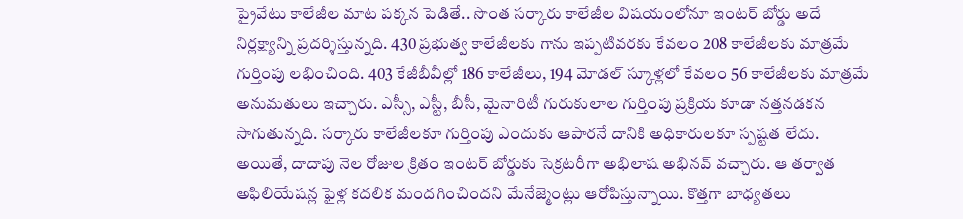ప్రైవేటు కాలేజీల మాట పక్కన పెడితే.. సొంత సర్కారు కాలేజీల విషయంలోనూ ఇంటర్ బోర్డు అదే నిర్లక్ష్యాన్ని ప్రదర్శిస్తున్నది. 430 ప్రభుత్వ కాలేజీలకు గాను ఇప్పటివరకు కేవలం 208 కాలేజీలకు మాత్రమే గుర్తింపు లభించింది. 403 కేజీబీవీల్లో 186 కాలేజీలు, 194 మోడల్ స్కూళ్లలో కేవలం 56 కాలేజీలకు మాత్రమే అనుమతులు ఇచ్చారు. ఎస్సీ, ఎస్టీ, బీసీ, మైనారిటీ గురుకులాల గుర్తింపు ప్రక్రియ కూడా నత్తనడకన సాగుతున్నది. సర్కారు కాలేజీలకూ గుర్తింపు ఎందుకు ఆపారనే దానికి అధికారులకూ స్పష్టత లేదు. అయితే, దాదాపు నెల రోజుల క్రితం ఇంటర్ బోర్డుకు సెక్రటరీగా అభిలాష అభినవ్ వచ్చారు. ఆ తర్వాత అఫిలియేషన్ల ఫైళ్ల కదలిక మందగించిందని మేనేజ్మెంట్లు ఆరోపిస్తున్నాయి. కొత్తగా బాధ్యతలు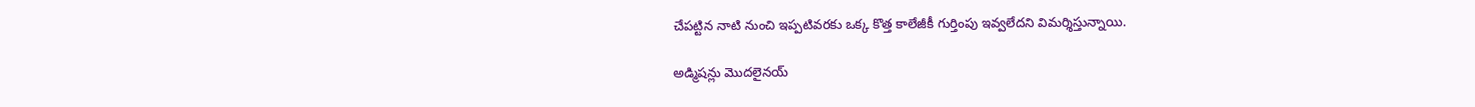చేపట్టిన నాటి నుంచి ఇప్పటివరకు ఒక్క కొత్త కాలేజీకీ గుర్తింపు ఇవ్వలేదని విమర్శిస్తున్నాయి.

అడ్మిషన్లు మొదలైనయ్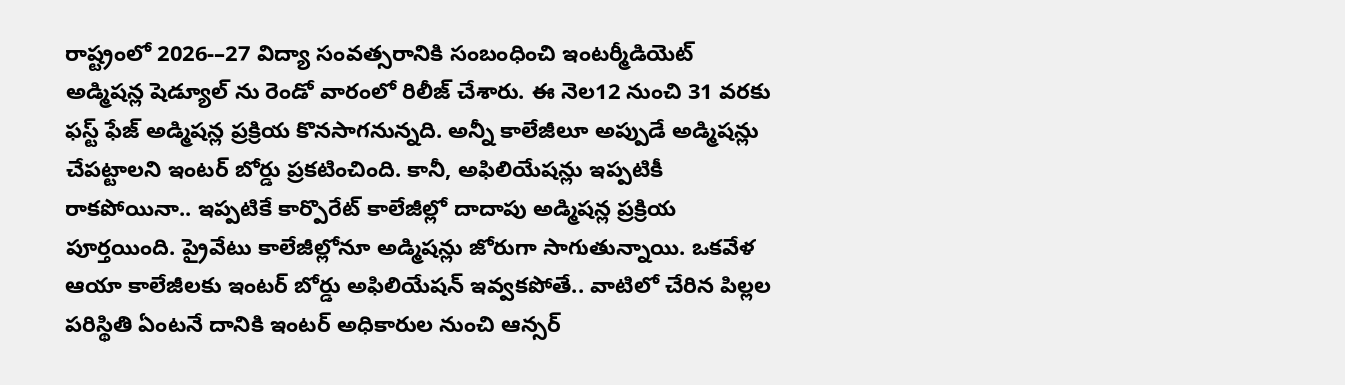రాష్ట్రంలో 2026-–27 విద్యా సంవత్సరానికి సంబంధించి ఇంటర్మీడియెట్ అడ్మిషన్ల షెడ్యూల్‌‌‌‌‌‌‌‌‌‌‌‌‌‌‌‌ ను రెండో వారంలో రిలీజ్ చేశారు. ఈ నెల12 నుంచి 31 వరకు ఫస్ట్ ఫేజ్ అడ్మిషన్ల ప్రక్రియ కొనసాగనున్నది. అన్నీ కాలేజీలూ అప్పుడే అడ్మిషన్లు చేపట్టాలని ఇంటర్ బోర్డు ప్రకటించింది. కానీ, అఫిలియేషన్లు ఇప్పటికీ రాకపోయినా.. ఇప్పటికే కార్పొరేట్ కాలేజీల్లో దాదాపు అడ్మిషన్ల ప్రక్రియ పూర్తయింది. ప్రైవేటు కాలేజీల్లోనూ అడ్మిషన్లు జోరుగా సాగుతున్నాయి. ఒకవేళ ఆయా కాలేజీలకు ఇంటర్ బోర్డు అఫిలియేషన్ ఇవ్వకపోతే.. వాటిలో చేరిన పిల్లల పరిస్థితి ఏంటనే దానికి ఇంటర్ అధికారుల నుంచి ఆన్సర్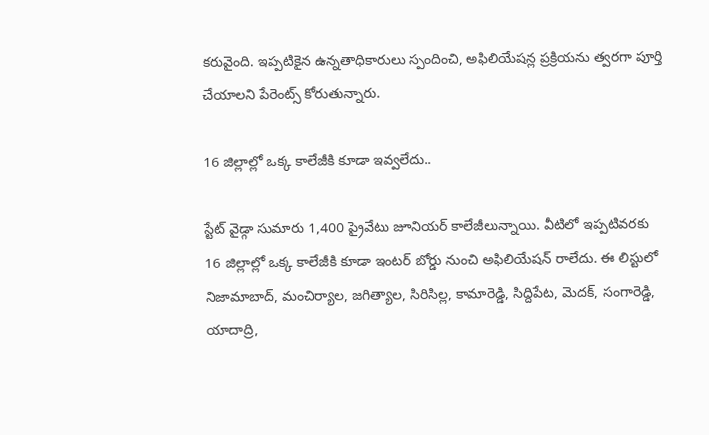కరువైంది. ఇప్పటికైన ఉన్నతాధికారులు స్పందించి, అఫిలియేషన్ల ప్రక్రియను త్వరగా పూర్తి చేయాలని పేరెంట్స్ కోరుతున్నారు.

16 జిల్లాల్లో ఒక్క కాలేజీకి కూడా ఇవ్వలేదు..

స్టేట్ వైడ్గా సుమారు 1,400 ప్రైవేటు జూనియర్ కాలేజీలున్నాయి. వీటిలో ఇప్పటివరకు 16 జిల్లాల్లో ఒక్క కాలేజీకి కూడా ఇంటర్ బోర్డు నుంచి అఫిలియేషన్ రాలేదు. ఈ లిస్టులో నిజామాబాద్, మంచిర్యాల, జగిత్యాల, సిరిసిల్ల, కామారెడ్డి, సిద్దిపేట, మెదక్, సంగారెడ్డి, యాదాద్రి,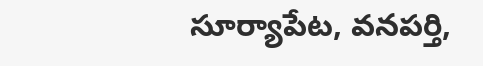సూర్యాపేట, వనపర్తి,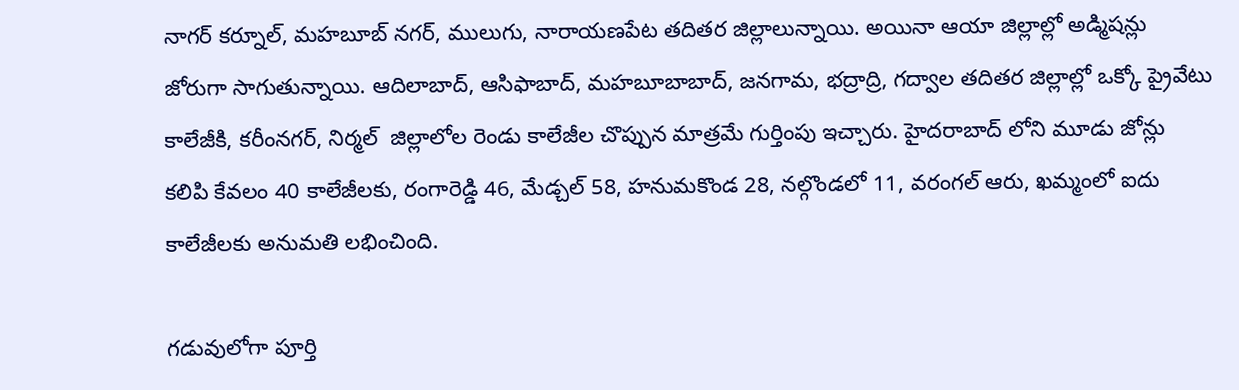నాగర్ కర్నూల్, మహబూబ్ నగర్, ములుగు, నారాయణపేట తదితర జిల్లాలున్నాయి. అయినా ఆయా జిల్లాల్లో అడ్మిషన్లు జోరుగా సాగుతున్నాయి. ఆదిలాబాద్, ఆసిఫాబాద్, మహబూబాబాద్, జనగామ, భద్రాద్రి, గద్వాల తదితర జిల్లాల్లో ఒక్కో ప్రైవేటు కాలేజీకి, కరీంనగర్, నిర్మల్  జిల్లాలోల రెండు కాలేజీల చొప్పున మాత్రమే గుర్తింపు ఇచ్చారు. హైదరాబాద్ లోని మూడు జోన్లు కలిపి కేవలం 40 కాలేజీలకు, రంగారెడ్డి 46, మేడ్చల్ 58, హనుమకొండ 28, నల్గొండలో 11, వరంగల్ ఆరు, ఖమ్మంలో ఐదు కాలేజీలకు అనుమతి లభించింది.

గడువులోగా పూర్తి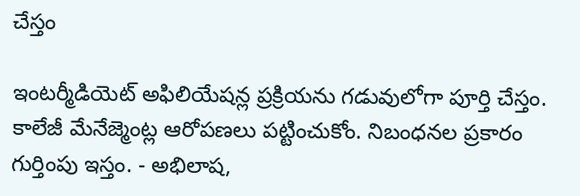చేస్తం

ఇంటర్మీడియెట్ అఫిలియేషన్ల ప్రక్రియను గడువులోగా పూర్తి చేస్తం. కాలేజీ మేనేజ్మెంట్ల ఆరోపణలు పట్టించుకోం. నిబంధనల ప్రకారం గుర్తింపు ఇస్తం. - అభిలాష,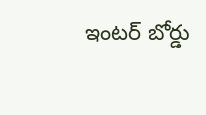ఇంటర్ బోర్డు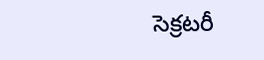సెక్రటరీ